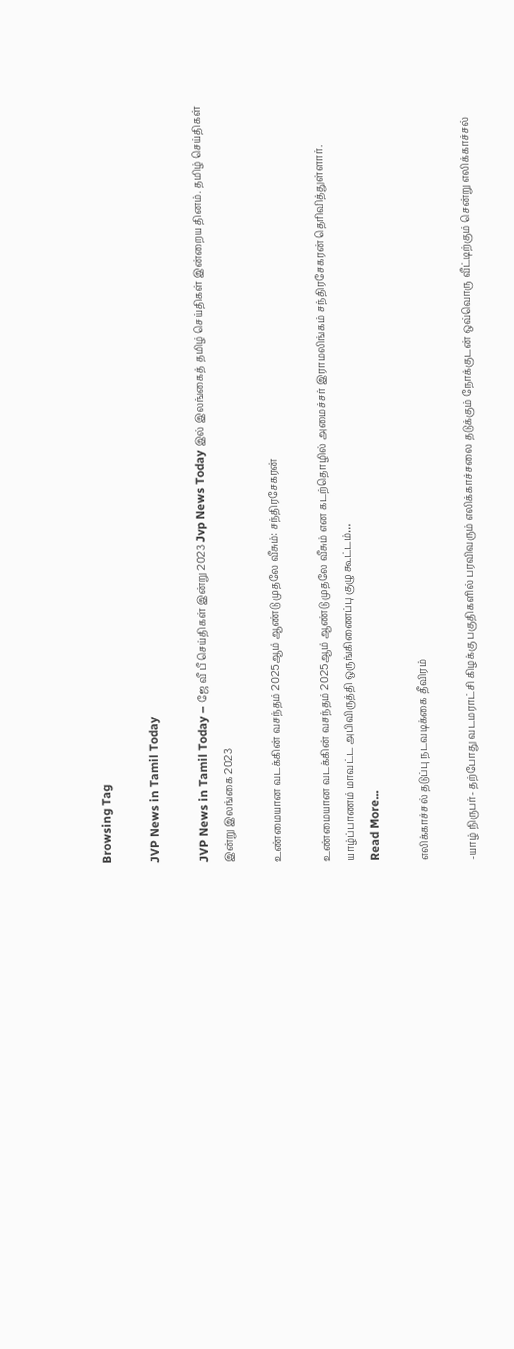Browsing Tag

JVP News in Tamil Today

JVP News in Tamil Today – ஜே வீ பீ செய்திகள் இன்று 2023 Jvp News Today இல் இலங்கைத் தமிழ் செய்திகள் இன்றைய தினம். தமிழ் செய்திகள் இன்று இலங்கை 2023

உண்மையான வடக்கின் வசந்தம் 2025ஆம் ஆண்டு முதலே வீசும்: சந்திரசேகரன்

உண்மையான வடக்கின் வசந்தம் 2025ஆம் ஆண்டு முதலே வீசும் என கடற்தொழில் அமைச்சர் இராமலிங்கம் சந்திரசேகரன் தெரிவித்துள்ளார். யாழ்ப்பாணம் மாவட்ட அபிவிருத்தி ஒருங்கிணைப்பு குழு கூட்டம்…
Read More...

எலிக்காச்சல் தடுப்பு நடவடிக்கை தீவிரம்

-யாழ் நிருபர்- தற்போது வடமராட்சி கிழக்கு பகுதிகளில் பரவிவரும் எலிக்காச்சலை தடுக்கும் நோக்குடன் ஒவ்வொரு வீட்டிற்கும் சென்று எலிக்காச்சல்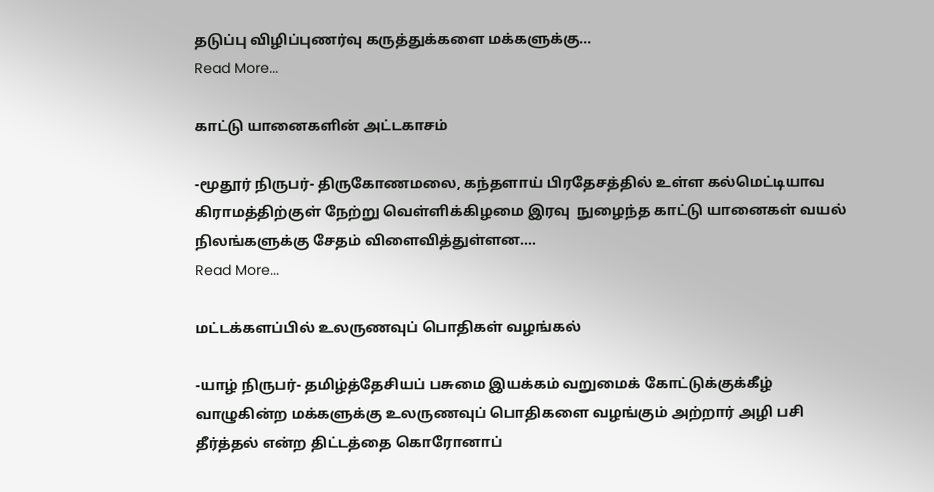தடுப்பு விழிப்புணர்வு கருத்துக்களை மக்களுக்கு…
Read More...

காட்டு யானைகளின் அட்டகாசம்

-மூதூர் நிருபர்- திருகோணமலை, கந்தளாய் பிரதேசத்தில் உள்ள கல்மெட்டியாவ கிராமத்திற்குள் நேற்று வெள்ளிக்கிழமை இரவு  நுழைந்த காட்டு யானைகள் வயல் நிலங்களுக்கு சேதம் விளைவித்துள்ளன.…
Read More...

மட்டக்களப்பில் உலருணவுப் பொதிகள் வழங்கல்

-யாழ் நிருபர்- தமிழ்த்தேசியப் பசுமை இயக்கம் வறுமைக் கோட்டுக்குக்கீழ் வாழுகின்ற மக்களுக்கு உலருணவுப் பொதிகளை வழங்கும் அற்றார் அழி பசி தீர்த்தல் என்ற திட்டத்தை கொரோனாப்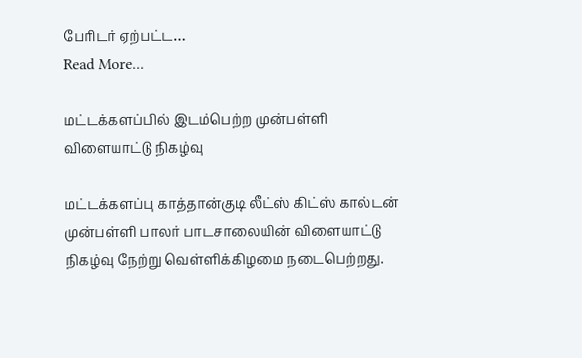பேரிடர் ஏற்பட்ட…
Read More...

மட்டக்களப்பில் இடம்பெற்ற முன்பள்ளி விளையாட்டு நிகழ்வு

மட்டக்களப்பு காத்தான்குடி லீட்ஸ் கிட்ஸ் கால்டன் முன்பள்ளி பாலர் பாடசாலையின் விளையாட்டு நிகழ்வு நேற்று வெள்ளிக்கிழமை நடைபெற்றது.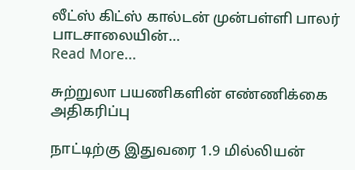லீட்ஸ் கிட்ஸ் கால்டன் முன்பள்ளி பாலர் பாடசாலையின்…
Read More...

சுற்றுலா பயணிகளின் எண்ணிக்கை அதிகரிப்பு

நாட்டிற்கு இதுவரை 1.9 மில்லியன்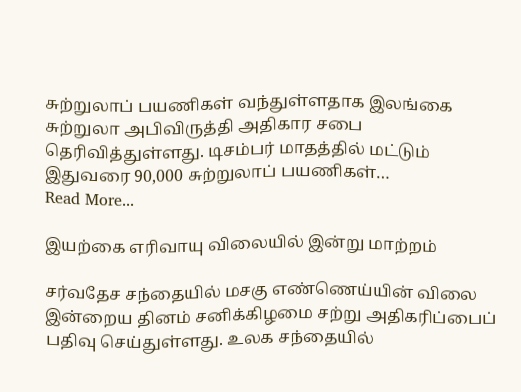சுற்றுலாப் பயணிகள் வந்துள்ளதாக இலங்கை சுற்றுலா அபிவிருத்தி அதிகார சபை தெரிவித்துள்ளது. டிசம்பர் மாதத்தில் மட்டும் இதுவரை 90,000 சுற்றுலாப் பயணிகள்…
Read More...

இயற்கை எரிவாயு விலையில் இன்று மாற்றம்

சர்வதேச சந்தையில் மசகு எண்ணெய்யின் விலை இன்றைய தினம் சனிக்கிழமை சற்று அதிகரிப்பைப் பதிவு செய்துள்ளது. உலக சந்தையில்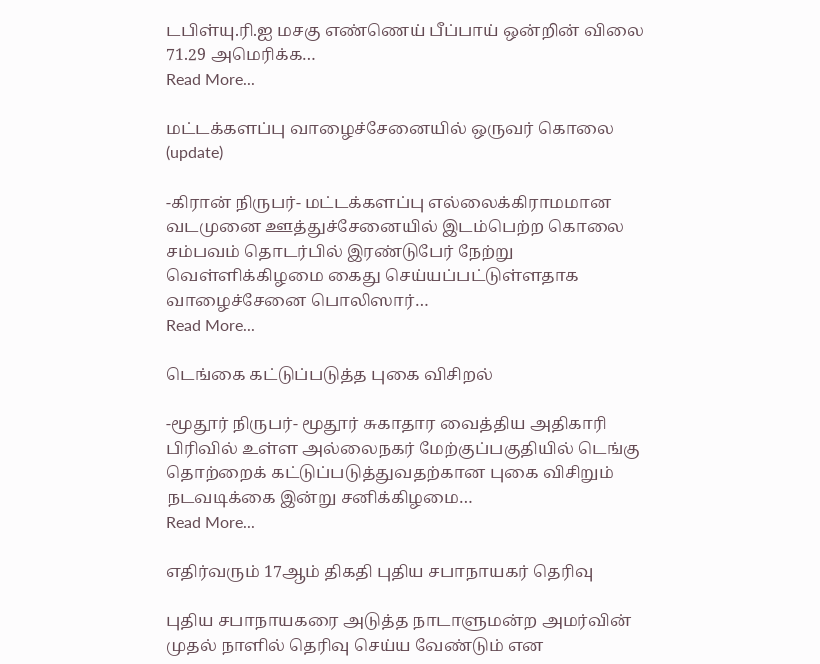டபிள்யு.ரி.ஐ மசகு எண்ணெய் பீப்பாய் ஒன்றின் விலை 71.29 அமெரிக்க…
Read More...

மட்டக்களப்பு வாழைச்சேனையில் ஒருவர் கொலை (update)

-கிரான் நிருபர்- மட்டக்களப்பு எல்லைக்கிராமமான வடமுனை ஊத்துச்சேனையில் இடம்பெற்ற கொலை சம்பவம் தொடர்பில் இரண்டுபேர் நேற்று வெள்ளிக்கிழமை கைது செய்யப்பட்டுள்ளதாக வாழைச்சேனை பொலிஸார்…
Read More...

டெங்கை கட்டுப்படுத்த புகை விசிறல்

-மூதூர் நிருபர்- மூதூர் சுகாதார வைத்திய அதிகாரி பிரிவில் உள்ள அல்லைநகர் மேற்குப்பகுதியில் டெங்கு தொற்றைக் கட்டுப்படுத்துவதற்கான புகை விசிறும் நடவடிக்கை இன்று சனிக்கிழமை…
Read More...

எதிர்வரும் 17ஆம் திகதி புதிய சபாநாயகர் தெரிவு

புதிய சபாநாயகரை அடுத்த நாடாளுமன்ற அமர்வின் முதல் நாளில் தெரிவு செய்ய வேண்டும் என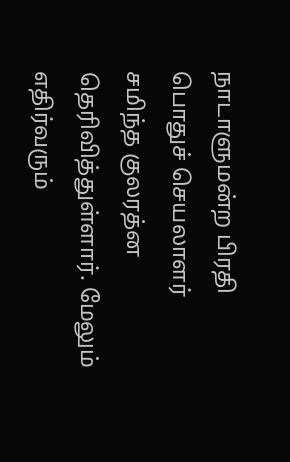நாடாளுமன்ற பிரதி பொதுச் செயலாளர் சமிந்த குலரத்ன தெரிவித்துள்ளார். மேலும் எதிர்வரும்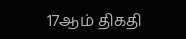17ஆம் திகதி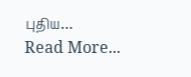புதிய…
Read More...